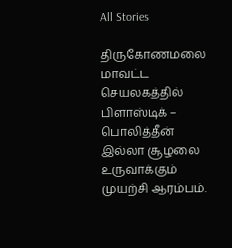All Stories

திருகோணமலை மாவட்ட செயலகத்தில் பிளாஸ்டிக் – பொலித்தீன் இல்லா சூழலை உருவாக்கும் முயற்சி ஆரம்பம்.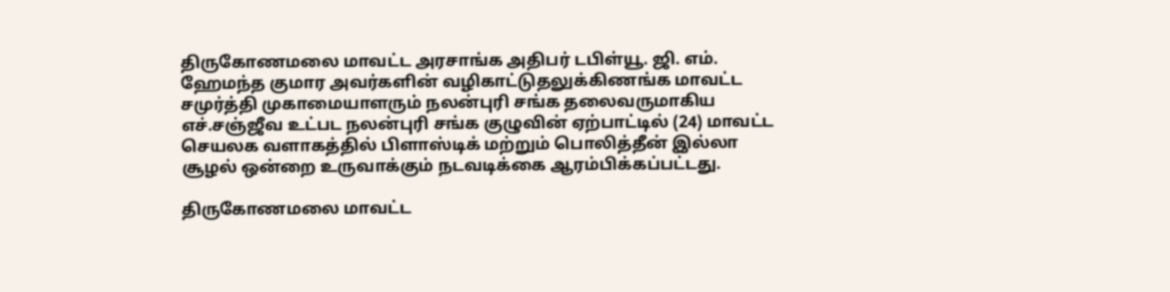திருகோணமலை மாவட்ட அரசாங்க அதிபர் டபிள்யூ. ஜி. எம். ஹேமந்த குமார அவர்களின் வழிகாட்டுதலுக்கிணங்க மாவட்ட சமுர்த்தி முகாமையாளரும் நலன்புரி சங்க தலைவருமாகிய எச்.சஞ்ஜீவ உட்பட நலன்புரி சங்க குழுவின் ஏற்பாட்டில் (24) மாவட்ட செயலக வளாகத்தில் பிளாஸ்டிக் மற்றும் பொலித்தீன் இல்லா சூழல் ஒன்றை உருவாக்கும் நடவடிக்கை ஆரம்பிக்கப்பட்டது.

திருகோணமலை மாவட்ட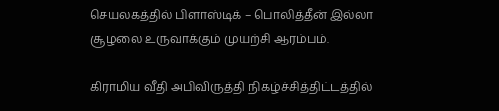செயலகத்தில் பிளாஸ்டிக் – பொலித்தீன் இல்லா சூழலை உருவாக்கும் முயற்சி ஆரம்பம்.

கிராமிய வீதி அபிவிருத்தி நிகழ்ச்சித்திட்டத்தில்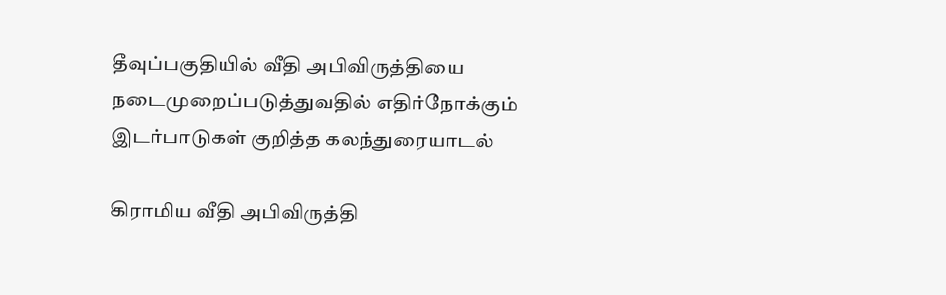தீவுப்பகுதியில் வீதி அபிவிருத்தியை நடைமுறைப்படுத்துவதில் எதிர்நோக்கும் இடர்பாடுகள் குறித்த கலந்துரையாடல்

கிராமிய வீதி அபிவிருத்தி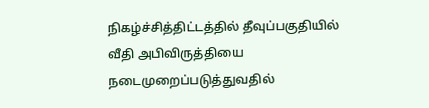நிகழ்ச்சித்திட்டத்தில் தீவுப்பகுதியில் வீதி அபிவிருத்தியை நடைமுறைப்படுத்துவதில்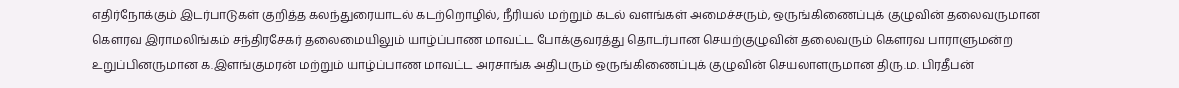எதிர்நோக்கும் இடர்பாடுகள் குறித்த கலந்துரையாடல் கடற்றொழில், நீரியல் மற்றும் கடல் வளங்கள் அமைச்சரும், ஒருங்கிணைப்புக் குழுவின் தலைவருமான கௌரவ இராமலிங்கம் சந்திரசேகர் தலைமையிலும் யாழ்ப்பாண மாவட்ட போக்குவரத்து தொடர்பான செயற்குழுவின் தலைவரும் கௌரவ பாராளுமன்ற உறுப்பினருமான க.இளங்குமரன் மற்றும் யாழ்ப்பாண மாவட்ட அரசாங்க அதிபரும் ஒருங்கிணைப்புக் குழுவின் செயலாளருமான திரு.ம. பிரதீபன்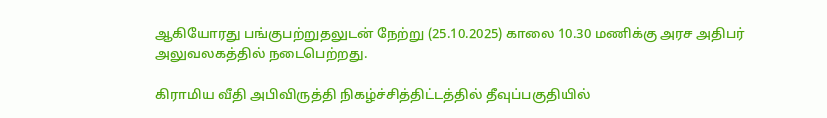ஆகியோரது பங்குபற்றுதலுடன் நேற்று (25.10.2025) காலை 10.30 மணிக்கு அரச அதிபர் அலுவலகத்தில் நடைபெற்றது.

கிராமிய வீதி அபிவிருத்தி நிகழ்ச்சித்திட்டத்தில் தீவுப்பகுதியில்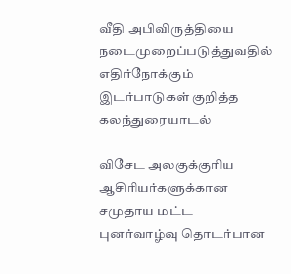வீதி அபிவிருத்தியை நடைமுறைப்படுத்துவதில் எதிர்நோக்கும் இடர்பாடுகள் குறித்த கலந்துரையாடல்

விசேட அலகுக்குரிய ஆசிரியர்களுக்கான சமுதாய மட்ட புனர்வாழ்வு தொடர்பான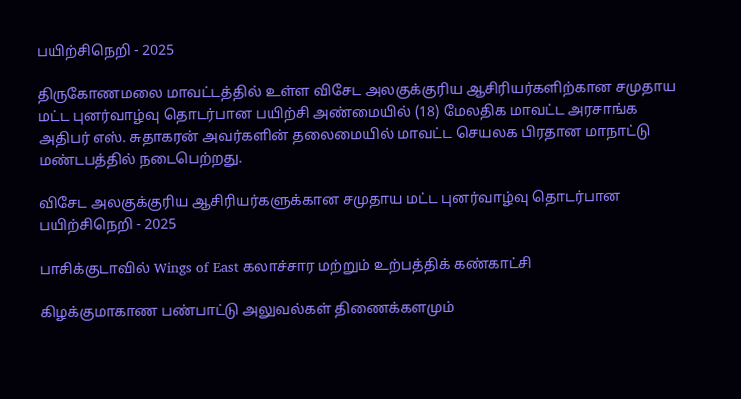பயிற்சிநெறி - 2025

திருகோணமலை மாவட்டத்தில் உள்ள விசேட அலகுக்குரிய ஆசிரியர்களிற்கான சமுதாய மட்ட புனர்வாழ்வு தொடர்பான பயிற்சி அண்மையில் (18) மேலதிக மாவட்ட அரசாங்க அதிபர் எஸ். சுதாகரன் அவர்களின் தலைமையில் மாவட்ட செயலக பிரதான மாநாட்டு மண்டபத்தில் நடைபெற்றது.

விசேட அலகுக்குரிய ஆசிரியர்களுக்கான சமுதாய மட்ட புனர்வாழ்வு தொடர்பான பயிற்சிநெறி - 2025

பாசிக்குடாவில் Wings of East கலாச்சார மற்றும் உற்பத்திக் கண்காட்சி

கிழக்குமாகாண பண்பாட்டு அலுவல்கள் திணைக்களமும்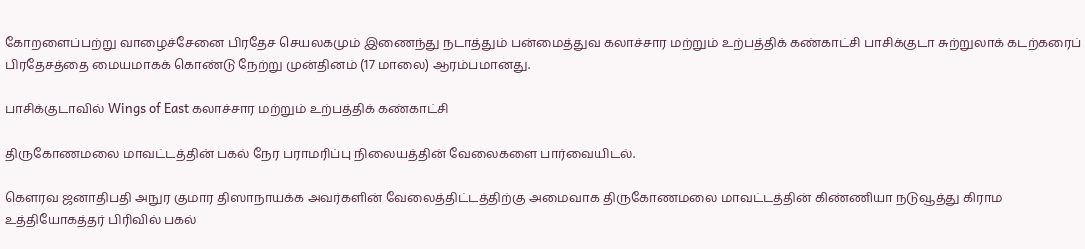கோறளைப்பற்று வாழைச்சேனை பிரதேச செயலகமும் இணைந்து நடாத்தும் பன்மைத்துவ கலாச்சார மற்றும் உற்பத்திக் கண்காட்சி பாசிக்குடா சுற்றுலாக் கடற்கரைப் பிரதேசத்தை மையமாகக் கொண்டு நேற்று முன்தினம் (17 மாலை) ஆரம்பமானது.

பாசிக்குடாவில் Wings of East கலாச்சார மற்றும் உற்பத்திக் கண்காட்சி

திருகோணமலை மாவட்டத்தின் பகல் நேர பராமரிப்பு நிலையத்தின் வேலைகளை பார்வையிடல்.

கௌரவ ஜனாதிபதி அநுர குமார திஸாநாயக்க அவர்களின் வேலைத்திட்டத்திற்கு அமைவாக திருகோணமலை மாவட்டத்தின் கிண்ணியா நடுவூத்து கிராம உத்தியோகத்தர் பிரிவில் பகல்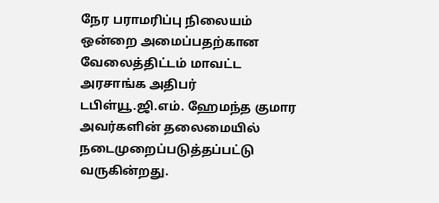நேர பராமரிப்பு நிலையம் ஒன்றை அமைப்பதற்கான வேலைத்திட்டம் மாவட்ட அரசாங்க அதிபர் டபிள்யூ.ஜி.எம். ஹேமந்த குமார அவர்களின் தலைமையில் நடைமுறைப்படுத்தப்பட்டு வருகின்றது.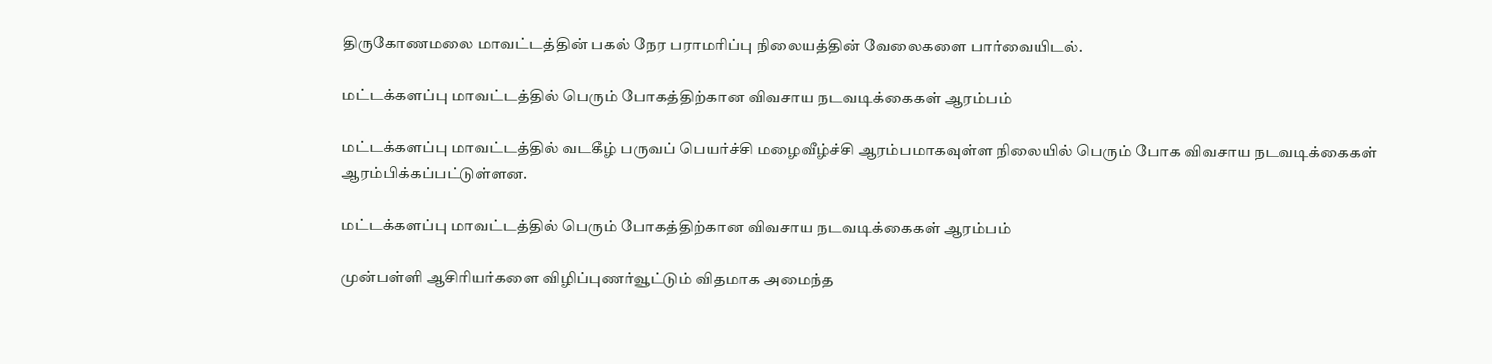திருகோணமலை மாவட்டத்தின் பகல் நேர பராமரிப்பு நிலையத்தின் வேலைகளை பார்வையிடல்.

மட்டக்களப்பு மாவட்டத்தில் பெரும் போகத்திற்கான விவசாய நடவடிக்கைகள் ஆரம்பம்

மட்டக்களப்பு மாவட்டத்தில் வடகீழ் பருவப் பெயர்ச்சி மழைவீழ்ச்சி ஆரம்பமாகவுள்ள நிலையில் பெரும் போக விவசாய நடவடிக்கைகள் ஆரம்பிக்கப்பட்டுள்ளன.

மட்டக்களப்பு மாவட்டத்தில் பெரும் போகத்திற்கான விவசாய நடவடிக்கைகள் ஆரம்பம்

முன்பள்ளி ஆசிரியர்களை விழிப்புணர்வூட்டும் விதமாக அமைந்த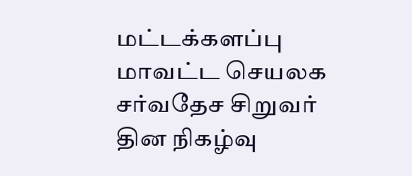மட்டக்களப்பு மாவட்ட செயலக சர்வதேச சிறுவர் தின நிகழ்வு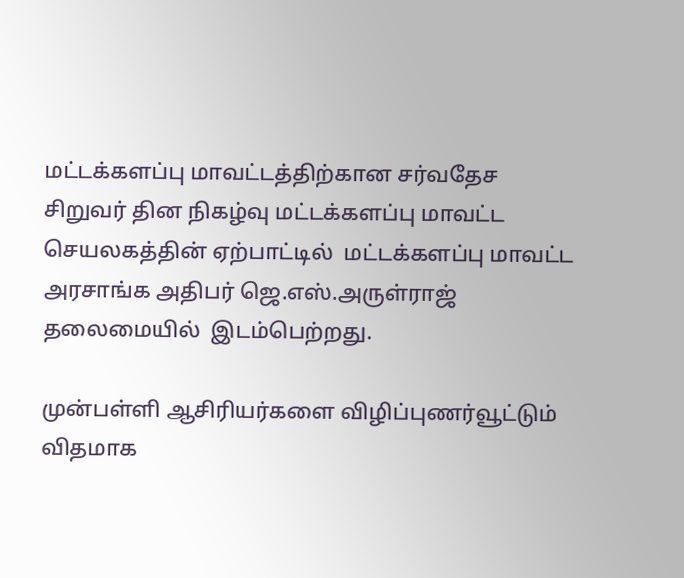மட்டக்களப்பு மாவட்டத்திற்கான சர்வதேச சிறுவர் தின நிகழ்வு மட்டக்களப்பு மாவட்ட செயலகத்தின் ஏற்பாட்டில்  மட்டக்களப்பு மாவட்ட அரசாங்க அதிபர் ஜெ.எஸ்.அருள்ராஜ் தலைமையில்  இடம்பெற்றது.

முன்பள்ளி ஆசிரியர்களை விழிப்புணர்வூட்டும் விதமாக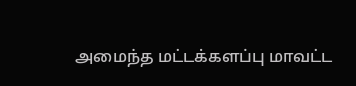அமைந்த மட்டக்களப்பு மாவட்ட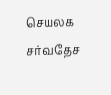செயலக சர்வதேச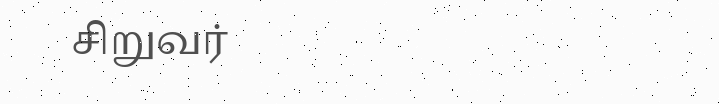சிறுவர்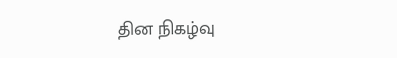தின நிகழ்வு